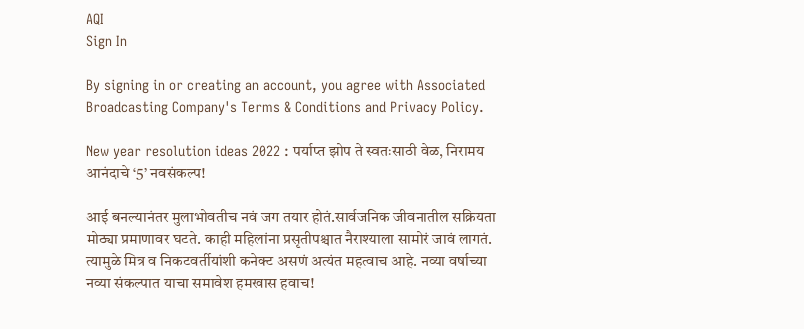AQI
Sign In

By signing in or creating an account, you agree with Associated Broadcasting Company's Terms & Conditions and Privacy Policy.

New year resolution ideas 2022 : पर्याप्त झोप ते स्वतःसाठी वेळ, निरामय आनंदाचे ‘5’ नवसंकल्प!

आई बनल्यानंतर मुलाभोवतीच नवं जग तयार होतं.सार्वजनिक जीवनातील सक्रियता मोठ्या प्रमाणावर घटते. काही महिलांना प्रसृतीपश्चात नैराश्याला सामोरं जावं लागतं. त्यामुळे मित्र व निकटवर्तीयांशी कनेक्ट असणं अत्यंत महत्वाच आहे. नव्या वर्षाच्या नव्या संकल्पात याचा समावेश हमखास हवाच!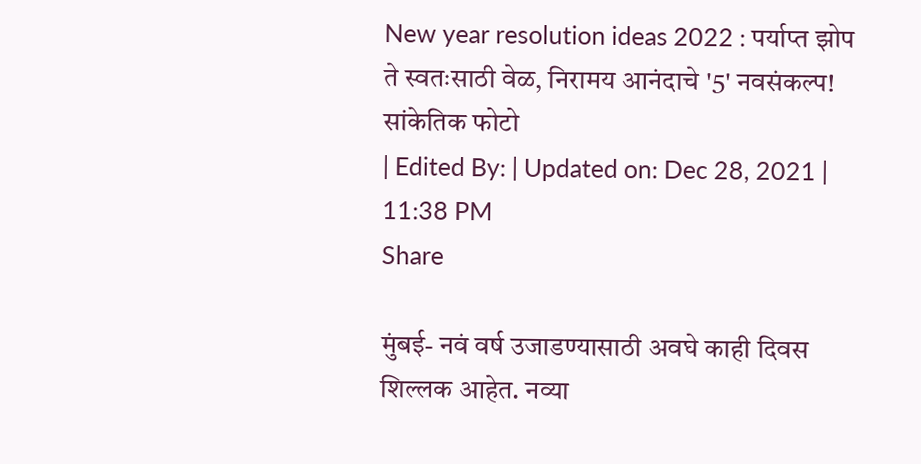New year resolution ideas 2022 : पर्याप्त झोप ते स्वतःसाठी वेळ, निरामय आनंदाचे '5' नवसंकल्प!
सांकेतिक फोटो
| Edited By: | Updated on: Dec 28, 2021 | 11:38 PM
Share

मुंबई- नवं वर्ष उजाडण्यासाठी अवघे काही दिवस शिल्लक आहेत. नव्या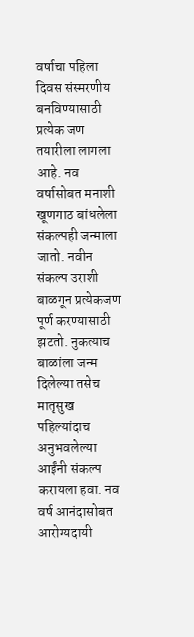वर्षाचा पहिला दिवस संस्मरणीय बनविण्यासाठी प्रत्येक जण तयारीला लागला आहे. नव वर्षासोबत मनाशी खूणगाठ बांधलेला संकल्पही जन्माला जातो. नवीन संकल्प उराशी बाळगून प्रत्येकजण पूर्ण करण्यासाठी झटतो. नुकत्याच बाळांला जन्म दिलेल्या तसेच मातृसुख पहिल्यांदाच अनुभवलेल्या आईंनी संकल्प करायला हवा. नव वर्ष आनंदासोबत आरोग्यदायी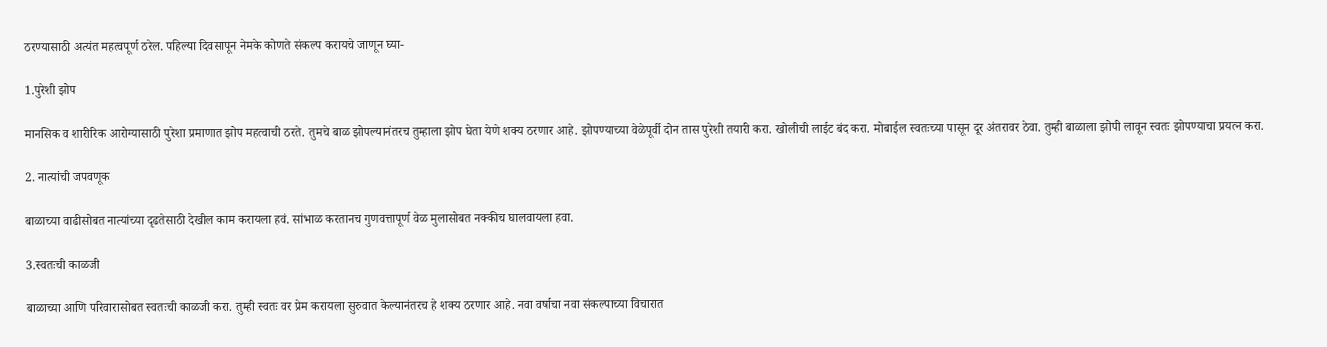ठरण्यासाठी अत्यंत महत्वपूर्ण ठरेल. पहिल्या दिवसापून नेमके कोणते संकल्प करायचे जाणून घ्या-

1.पुरेशी झोप

मानसिक व शारीरिक आरोग्यासाठी पुरेशा प्रमाणात झोप महत्वाची ठरते. तुमचे बाळ झोपल्यानंतरच तुम्हाला झोप घेता येणे शक्य ठरणार आहे. झोपण्याच्या वेळेपूर्वी दोन तास पुरेशी तयारी करा. खोलीची लाईट बंद करा. मोबाईल स्वतःच्या पासून दूर अंतरावर ठेवा. तुम्ही बाळाला झोपी लावून स्वतः झोपण्याचा प्रयत्न करा.

2. नात्यांची जपवणूक

बाळाच्या वाढीसोबत नात्यांच्या दृढतेसाठी देखील काम करायला हवं. सांभाळ करतानच गुणवत्तापूर्ण वेळ मुलासोबत नक्कीच घालवायला हवा.

3.स्वतःची काळजी

बाळाच्या आणि परिवारासोबत स्वतःची काळजी करा. तुम्ही स्वतः वर प्रेम करायला सुरुवात केल्यानंतरच हे शक्य ठरणार आहे. नवा वर्षाचा नवा संकल्पाच्या विचारात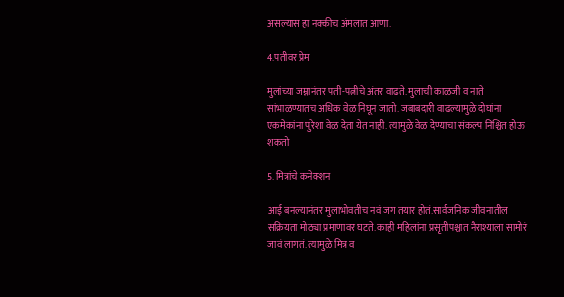असल्यास हा नक्कीच अंमलात आणा.

4.पतीवर प्रेम

मुलांच्या जम्नानंतर पती-पत्नीचे अंतर वाढते. मुलाची काळजी व नाते सांभाळण्यातच अधिक वेळ निघून जातो. जबाबदारी वाढल्यामुळे दोघांना एकमेकांना पुरेशा वेळ देता येत नाही. त्यामुळे वेळ देण्याचा संकल्प निश्चित होऊ शकतो

5. मित्रांचे कनेक्शन

आई बनल्यानंतर मुलाभोवतीच नवं जग तयार होतं.सार्वजनिक जीवनातील सक्रियता मोठ्या प्रमाणावर घटते. काही महिलांना प्रसृतीपश्चात नैराश्याला सामोरं जावं लागतं. त्यामुळे मित्र व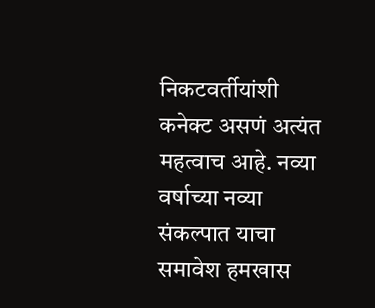निकटवर्तीयांशी कनेक्ट असणं अत्यंत महत्वाच आहे. नव्या वर्षाच्या नव्या संकल्पात याचा समावेश हमखास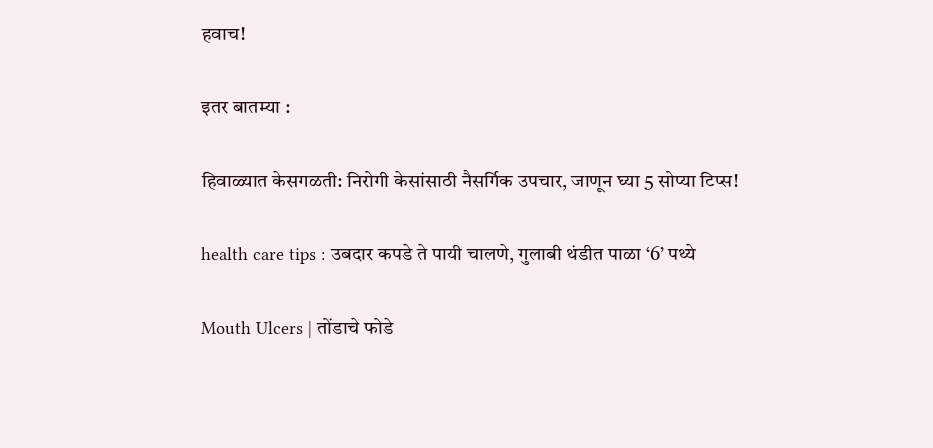हवाच!

इतर बातम्या :

हिवाळ्यात केसगळती: निरोगी केसांसाठी नैसर्गिक उपचार, जाणून घ्या 5 सोप्या टिप्स!

health care tips : उबदार कपडे ते पायी चालणे, गुलाबी थंडीत पाळा ‘6’ पथ्ये

Mouth Ulcers | तोंडाचे फोडे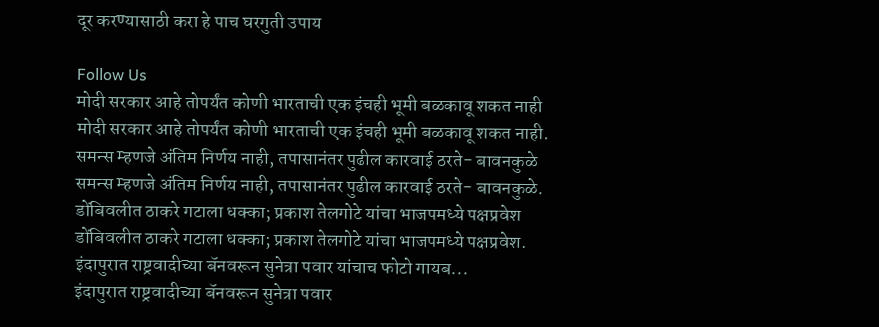दूर करण्यासाठी करा हे पाच घरगुती उपाय

Follow Us
मोदी सरकार आहे तोपर्यंत कोणी भारताची एक इंचही भूमी बळकावू शकत नाही
मोदी सरकार आहे तोपर्यंत कोणी भारताची एक इंचही भूमी बळकावू शकत नाही.
समन्स म्हणजे अंतिम निर्णय नाही, तपासानंतर पुढील कारवाई ठरते- बावनकुळे
समन्स म्हणजे अंतिम निर्णय नाही, तपासानंतर पुढील कारवाई ठरते- बावनकुळे.
डोंबिवलीत ठाकरे गटाला धक्का; प्रकाश तेलगोटे यांचा भाजपमध्ये पक्षप्रवेश
डोंबिवलीत ठाकरे गटाला धक्का; प्रकाश तेलगोटे यांचा भाजपमध्ये पक्षप्रवेश.
इंदापुरात राष्ट्रवादीच्या बॅनवरून सुनेत्रा पवार यांचाच फोटो गायब...
इंदापुरात राष्ट्रवादीच्या बॅनवरून सुनेत्रा पवार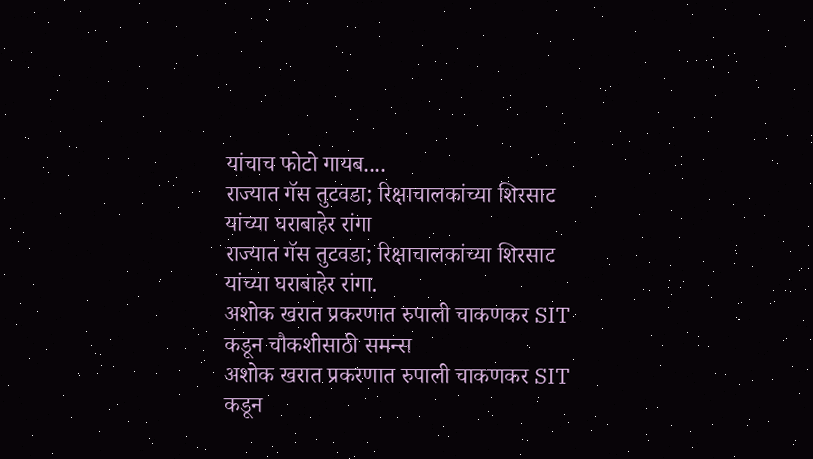यांचाच फोटो गायब....
राज्यात गॅस तुटवडा; रिक्षाचालकांच्या शिरसाट यांच्या घराबाहेर रांगा
राज्यात गॅस तुटवडा; रिक्षाचालकांच्या शिरसाट यांच्या घराबाहेर रांगा.
अशोक खरात प्रकरणात रुपाली चाकणकर SIT कडून चौकशीसाठी समन्स
अशोक खरात प्रकरणात रुपाली चाकणकर SIT कडून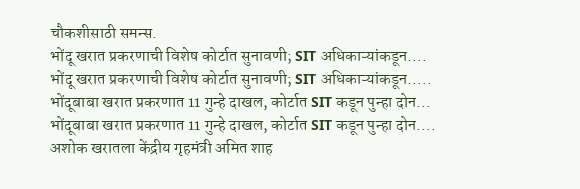चौकशीसाठी समन्स.
भोंदू खरात प्रकरणाची विशेष कोर्टात सुनावणी; SIT अधिकाऱ्यांकडून....
भोंदू खरात प्रकरणाची विशेष कोर्टात सुनावणी; SIT अधिकाऱ्यांकडून.....
भोंदूबाबा खरात प्रकरणात 11 गुन्हे दाखल, कोर्टात SIT कडून पुन्हा दोन...
भोंदूबाबा खरात प्रकरणात 11 गुन्हे दाखल, कोर्टात SIT कडून पुन्हा दोन....
अशोक खरातला केंद्रीय गृहमंत्री अमित शाह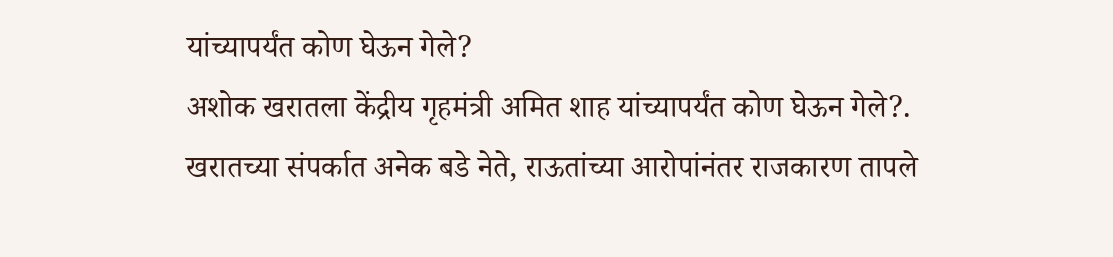यांच्यापर्यंत कोण घेऊन गेले?
अशोक खरातला केंद्रीय गृहमंत्री अमित शाह यांच्यापर्यंत कोण घेऊन गेले?.
खरातच्या संपर्कात अनेक बडे नेते, राऊतांच्या आरोपांनंतर राजकारण तापले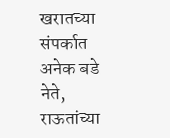खरातच्या संपर्कात अनेक बडे नेते, राऊतांच्या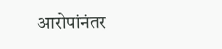आरोपांनंतर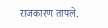राजकारण तापले.